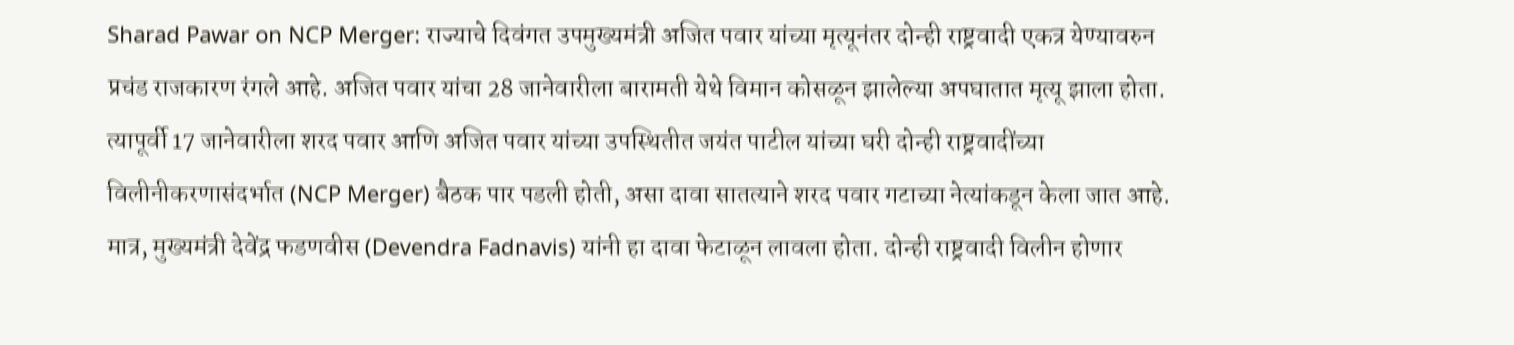Sharad Pawar on NCP Merger: राज्याचे दिवंगत उपमुख्यमंत्री अजित पवार यांच्या मृत्यूनंतर दोन्ही राष्ट्रवादी एकत्र येण्यावरुन प्रचंड राजकारण रंगले आहे. अजित पवार यांचा 28 जानेवारीला बारामती येथे विमान कोसळून झालेल्या अपघातात मृत्यू झाला होता. त्यापूर्वी 17 जानेवारीला शरद पवार आणि अजित पवार यांच्या उपस्थितीत जयंत पाटील यांच्या घरी दोन्ही राष्ट्रवादींच्या विलीनीकरणासंदर्भात (NCP Merger) बैठक पार पडली होती, असा दावा सातत्याने शरद पवार गटाच्या नेत्यांकडून केला जात आहे. मात्र, मुख्यमंत्री देवेंद्र फडणवीस (Devendra Fadnavis) यांनी हा दावा फेटाळून लावला होता. दोन्ही राष्ट्रवादी विलीन होणार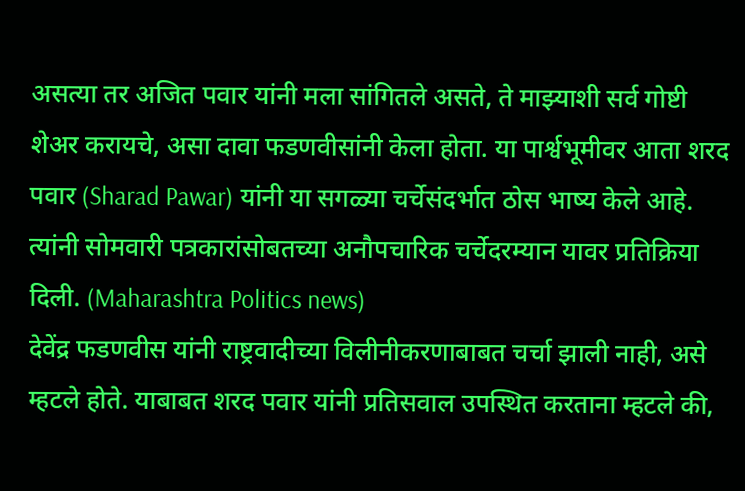असत्या तर अजित पवार यांनी मला सांगितले असते, ते माझ्याशी सर्व गोष्टी शेअर करायचे, असा दावा फडणवीसांनी केला होता. या पार्श्वभूमीवर आता शरद पवार (Sharad Pawar) यांनी या सगळ्या चर्चेसंदर्भात ठोस भाष्य केले आहे. त्यांनी सोमवारी पत्रकारांसोबतच्या अनौपचारिक चर्चेदरम्यान यावर प्रतिक्रिया दिली. (Maharashtra Politics news)
देवेंद्र फडणवीस यांनी राष्ट्रवादीच्या विलीनीकरणाबाबत चर्चा झाली नाही, असे म्हटले होते. याबाबत शरद पवार यांनी प्रतिसवाल उपस्थित करताना म्हटले की,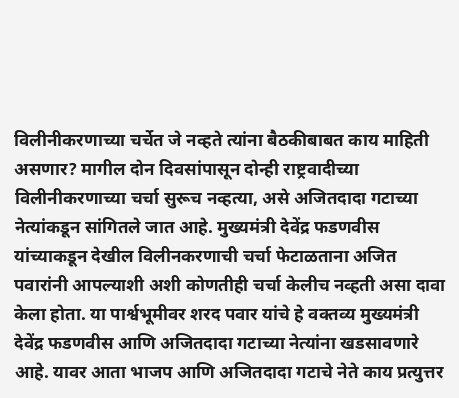विलीनीकरणाच्या चर्चेत जे नव्हते त्यांना बैठकीबाबत काय माहिती असणार? मागील दोन दिवसांपासून दोन्ही राष्ट्रवादीच्या विलीनीकरणाच्या चर्चा सुरूच नव्हत्या, असे अजितदादा गटाच्या नेत्यांकडून सांगितले जात आहे. मुख्यमंत्री देवेंद्र फडणवीस यांच्याकडून देखील विलीनकरणाची चर्चा फेटाळताना अजित पवारांनी आपल्याशी अशी कोणतीही चर्चा केलीच नव्हती असा दावा केला होता. या पार्श्वभूमीवर शरद पवार यांचे हे वक्तव्य मुख्यमंत्री देवेंद्र फडणवीस आणि अजितदादा गटाच्या नेत्यांना खडसावणारे आहे. यावर आता भाजप आणि अजितदादा गटाचे नेते काय प्रत्युत्तर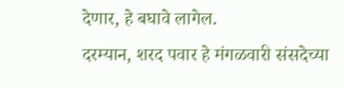देणार, हे बघावे लागेल.
दरम्यान, शरद पवार हे मंगळवारी संसदेच्या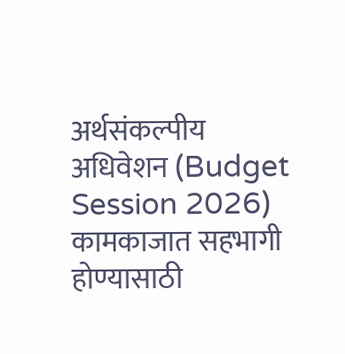अर्थसंकल्पीय अधिवेशन (Budget Session 2026) कामकाजात सहभागी होण्यासाठी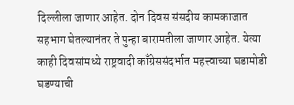दिल्लीला जाणार आहेत. दोन दिवस संसदीय कामकाजात सहभाग घेतल्यानंतर ते पुन्हा बारामतीला जाणार आहेत. येत्या काही दिवसांमध्ये राष्ट्रवादी काँग्रेससंदर्भात महत्त्वाच्या घडामोडी घडण्याची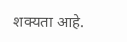शक्यता आहे.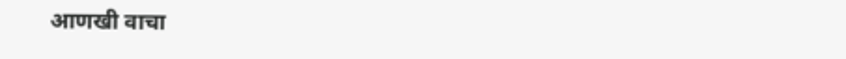आणखी वाचा